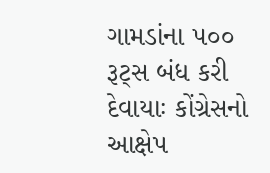ગામડાંના ૫૦૦ રૂટ્સ બંધ કરી દેવાયાઃ કોંગ્રેસનો આક્ષેપ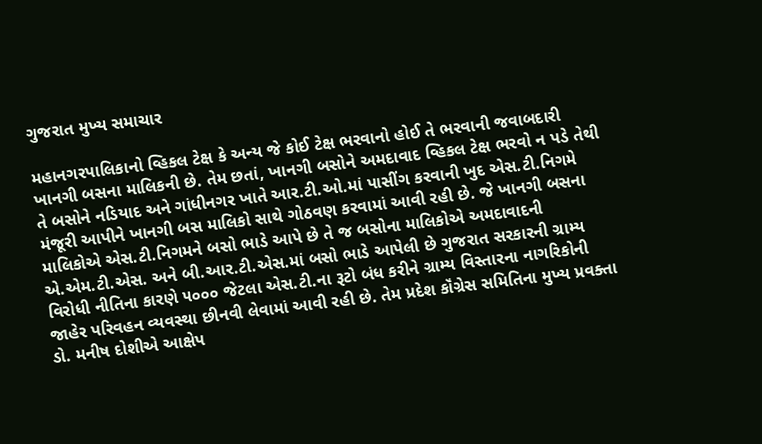ગુજરાત મુખ્ય સમાચાર

મહાનગરપાલિકાનો વ્હિકલ ટેક્ષ કે અન્ય જે કોઈ ટેક્ષ ભરવાનો હોઈ તે ભરવાની જવાબદારી ખાનગી બસના માલિકની છે. તેમ છતાં, ખાનગી બસોને અમદાવાદ વ્હિકલ ટેક્ષ ભરવો ન પડે તેથી તે બસોને નડિયાદ અને ગાંધીનગર ખાતે આર.ટી.ઓ.માં પાસીંગ કરવાની ખુદ એસ.ટી.નિગમે મંજૂરી આપીને ખાનગી બસ માલિકો સાથે ગોઠવણ કરવામાં આવી રહી છે. જે ખાનગી બસના માલિકોએ એસ.ટી.નિગમને બસો ભાડે આપે છે તે જ બસોના માલિકોએ અમદાવાદની એ.એમ.ટી.એસ. અને બી.આર.ટી.એસ.માં બસો ભાડે આપેલી છે ગુજરાત સરકારની ગ્રામ્ય વિરોધી નીતિના કારણે ૫૦૦૦ જેટલા એસ.ટી.ના રૂટો બંધ કરીને ગ્રામ્ય વિસ્તારના નાગરિકોની જાહેર પરિવહન વ્યવસ્થા છીનવી લેવામાં આવી રહી છે. તેમ પ્રદેશ કૉંગ્રેસ સમિતિના મુખ્ય પ્રવક્તા ડો. મનીષ દોશીએ આક્ષેપ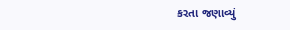કરતા જણાવ્યું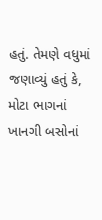હતું. તેમણે વધુમાં જણાવ્યું હતું કે, મોટા ભાગનાં ખાનગી બસોનાં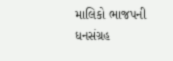માલિકો ભાજપની ધનસંગ્રહ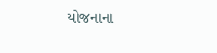યોજનાના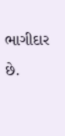ભાગીદાર છે.